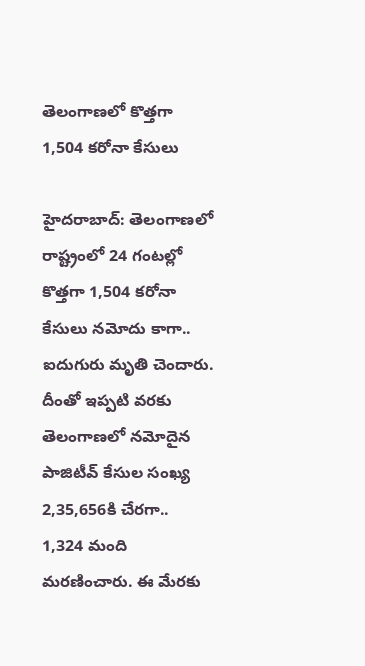తెలంగాణలో కొత్తగా 1,504 కరోనా కేసులు

హైదరాబాద్: తెలంగాణలో రాష్ట్రంలో 24 గంటల్లో కొత్తగా 1,504 కరోనా కేసులు నమోదు కాగా.. ఐదుగురు మృతి చెందారు. దీంతో ఇప్పటి వరకు తెలంగాణలో నమోదైన పాజిటీవ్ కేసుల సంఖ్య 2,35,656కి చేరగా.. 1,324 మంది మరణించారు. ఈ మేర‌కు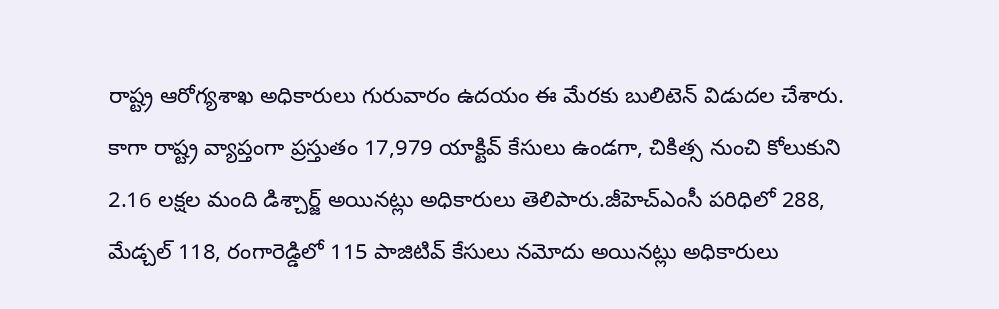రాష్ట్ర ఆరోగ్యశాఖ అధికారులు గురువారం ఉదయం ఈ మేరకు బులిటెన్ విడుదల చేశారు. కాగా రాష్ట్ర వ్యాప్తంగా ప్రస్తుతం 17,979 యాక్టివ్‌ కేసులు ఉండగా, చికిత్స నుంచి కోలుకుని 2.16 లక్షల మంది డిశ్చార్జ్ అయినట్లు అధికారులు తెలిపారు.జీహెచ్‌ఎంసీ పరిధిలో 288, మేడ్చల్‌ 118, రంగారెడ్డిలో 115 పాజిటివ్‌ కేసులు నమోదు అయినట్లు అధికారులు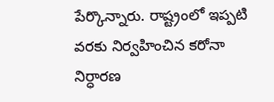పేర్కొన్నారు. రాష్ట్రంలో ఇప్ప‌టి వ‌ర‌కు నిర్వ‌హించిన క‌రోనా నిర్ధార‌ణ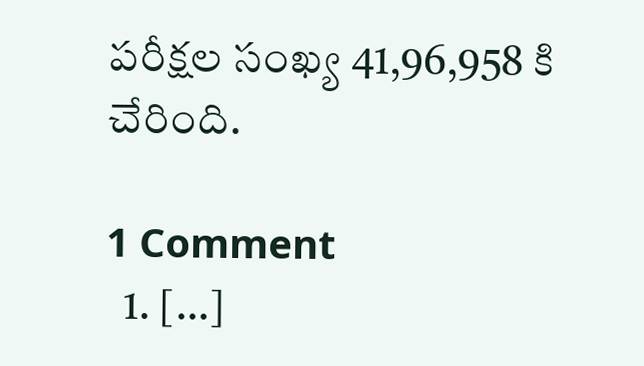ప‌రీక్ష‌ల సంఖ్య 41,96,958 కి చేరింది.

1 Comment
  1. […]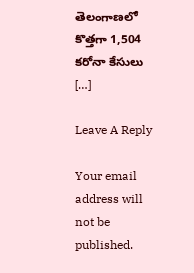తెలంగాణలో కొత్తగా 1,504 కరోనా కేసులు […]

Leave A Reply

Your email address will not be published.